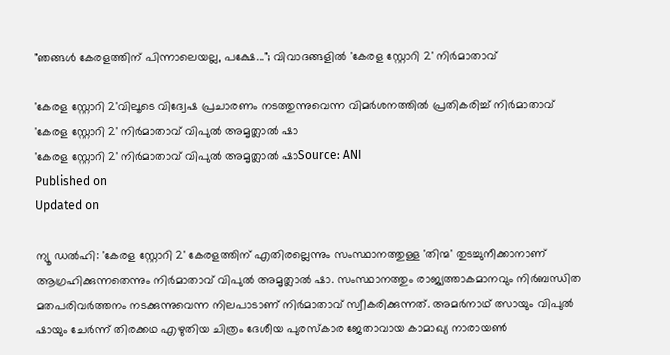"ഞങ്ങൾ കേരളത്തിന് പിന്നാലെയല്ല, പക്ഷേ..."; വിവാദങ്ങളിൽ 'കേരള സ്റ്റോറി 2' നിർമാതാവ്

'കേരള സ്റ്റോറി 2'വിലൂടെ വിദ്വേഷ പ്രചാരണം നടത്തുന്നുവെന്ന വിമർശനത്തിൽ പ്രതികരിച്ച് നിർമാതാവ്
'കേരള സ്റ്റോറി 2' നിർമാതാവ് വിപുൽ അമൃത്ലാൽ ഷാ
'കേരള സ്റ്റോറി 2' നിർമാതാവ് വിപുൽ അമൃത്ലാൽ ഷാSource: ANI
Published on
Updated on

ന്യൂ ഡൽഹി: 'കേരള സ്റ്റോറി 2' കേരളത്തിന് എതിരല്ലെന്നും സംസ്ഥാനത്തുള്ള 'തിന്മ' തുടച്ചുനീക്കാനാണ് ആഗ്രഹിക്കുന്നതെന്നും നിർമാതാവ് വിപുൽ അമൃത്ലാൽ ഷാ. സംസ്ഥാനത്തും രാജ്യത്താകമാനവും നിർബന്ധിത മതപരിവർത്തനം നടക്കുന്നുവെന്ന നിലപാടാണ് നിർമാതാവ് സ്വീകരിക്കുന്നത്. അമർനാഥ് ത്സായും വിപുൽ ഷായും ചേർന്ന് തിരക്കഥ എഴുതിയ ചിത്രം ദേശീയ പുരസ്കാര ജേതാവായ കാമാഖ്യ നാരായൺ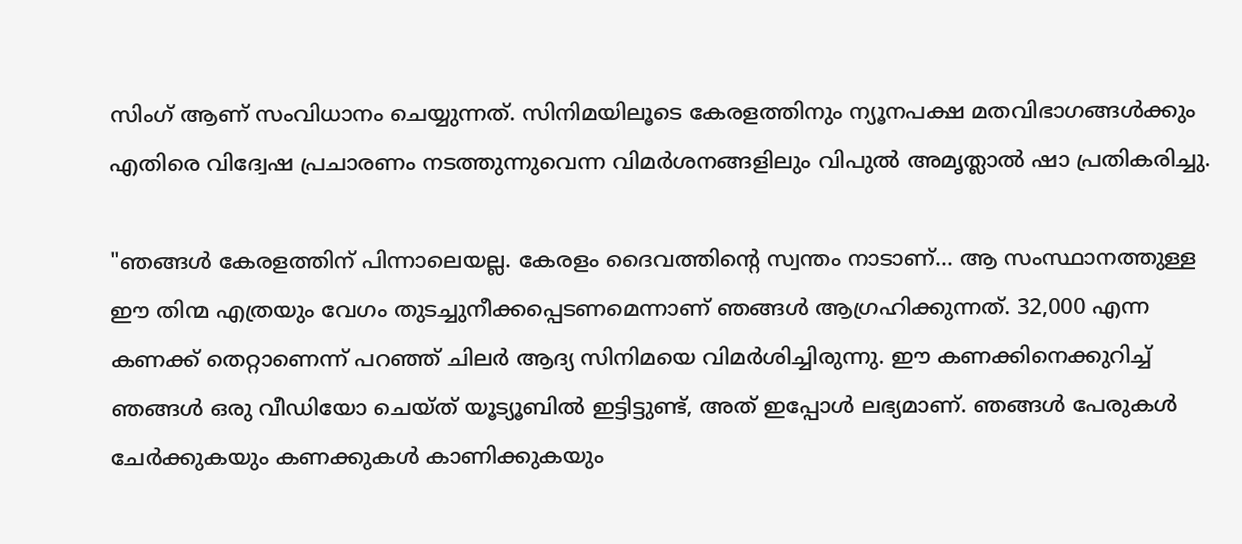സിംഗ് ആണ് സംവിധാനം ചെയ്യുന്നത്. സിനിമയിലൂടെ കേരളത്തിനും ന്യൂനപക്ഷ മതവിഭാഗങ്ങൾക്കും എതിരെ വിദ്വേഷ പ്രചാരണം നടത്തുന്നുവെന്ന വിമർശനങ്ങളിലും വിപുൽ അമൃത്ലാൽ ഷാ പ്രതികരിച്ചു.

"ഞങ്ങൾ കേരളത്തിന് പിന്നാലെയല്ല. കേരളം ദൈവത്തിന്റെ സ്വന്തം നാടാണ്... ആ സംസ്ഥാനത്തുള്ള ഈ തിന്മ എത്രയും വേഗം തുടച്ചുനീക്കപ്പെടണമെന്നാണ് ഞങ്ങൾ ആഗ്രഹിക്കുന്നത്. 32,000 എന്ന കണക്ക് തെറ്റാണെന്ന് പറഞ്ഞ് ചിലർ ആദ്യ സിനിമയെ വിമർശിച്ചിരുന്നു. ഈ കണക്കിനെക്കുറിച്ച് ഞങ്ങൾ ഒരു വീഡിയോ ചെയ്ത് യൂട്യൂബിൽ ഇട്ടിട്ടുണ്ട്, അത് ഇപ്പോൾ ലഭ്യമാണ്. ഞങ്ങൾ പേരുകൾ ചേർക്കുകയും കണക്കുകൾ കാണിക്കുകയും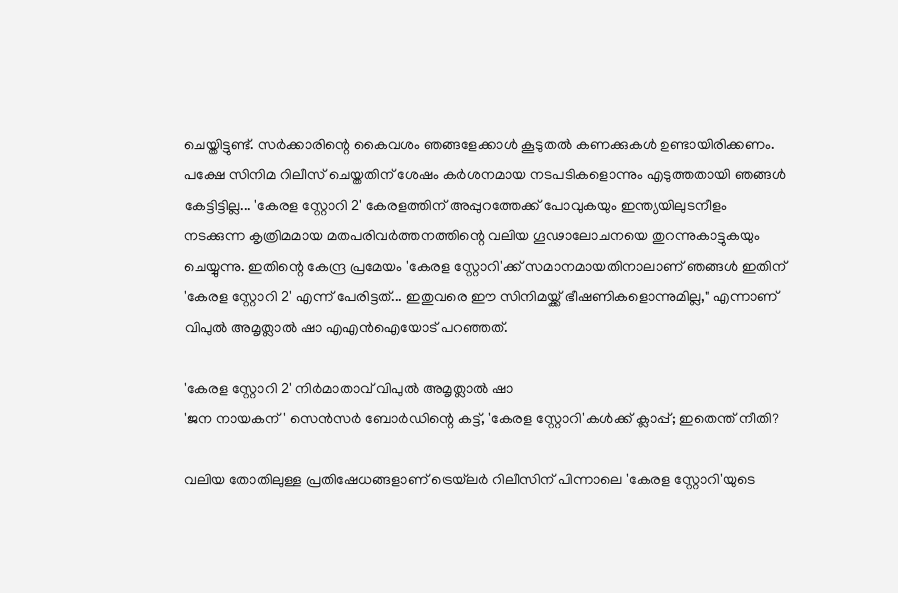ചെയ്തിട്ടുണ്ട്. സർക്കാരിന്റെ കൈവശം ഞങ്ങളേക്കാൾ കൂടുതൽ കണക്കുകൾ ഉണ്ടായിരിക്കണം. പക്ഷേ സിനിമ റിലീസ് ചെയ്തതിന് ശേഷം കർശനമായ നടപടികളൊന്നും എടുത്തതായി ഞങ്ങൾ കേട്ടിട്ടില്ല... 'കേരള സ്റ്റോറി 2' കേരളത്തിന് അപ്പുറത്തേക്ക് പോവുകയും ഇന്ത്യയിലുടനീളം നടക്കുന്ന കൃത്രിമമായ മതപരിവർത്തനത്തിന്റെ വലിയ ഗൂഢാലോചനയെ തുറന്നുകാട്ടുകയും ചെയ്യുന്നു. ഇതിന്റെ കേന്ദ്ര പ്രമേയം 'കേരള സ്റ്റോറി'ക്ക് സമാനമായതിനാലാണ് ഞങ്ങൾ ഇതിന് 'കേരള സ്റ്റോറി 2' എന്ന് പേരിട്ടത്... ഇതുവരെ ഈ സിനിമയ്ക്ക് ഭീഷണികളൊന്നുമില്ല," എന്നാണ് വിപുൽ അമൃത്ലാൽ ഷാ എഎൻഐയോട് പറഞ്ഞത്.

'കേരള സ്റ്റോറി 2' നിർമാതാവ് വിപുൽ അമൃത്ലാൽ ഷാ
'ജന നായകന്' സെൻസർ ബോർഡിന്റെ കട്ട്, 'കേരള സ്റ്റോറി'കൾക്ക് ക്ലാപ്പ്; ഇതെന്ത് നീതി?

വലിയ തോതിലുള്ള പ്രതിഷേധങ്ങളാണ് ട്രെയ്‌ലർ റിലീസിന് പിന്നാലെ 'കേരള സ്റ്റോറി'യുടെ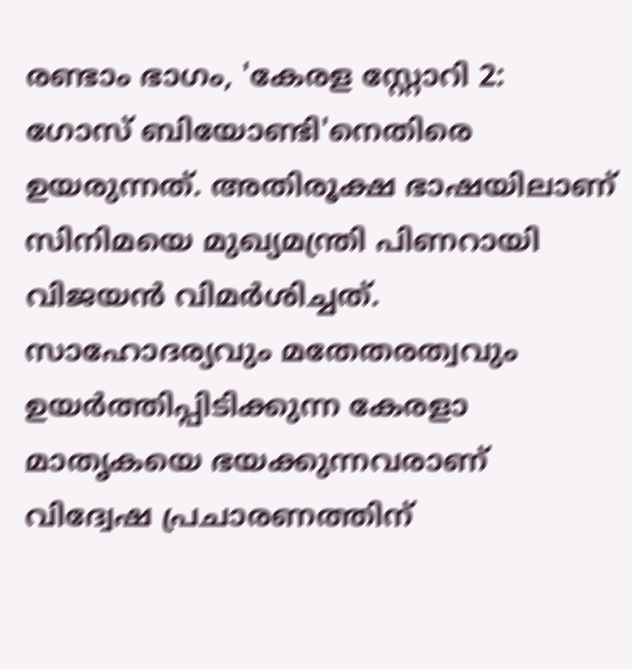രണ്ടാം ഭാഗം, 'കേരള സ്റ്റോറി 2: ഗോസ് ബിയോണ്ടി'നെതിരെ ഉയരുന്നത്. അതിരൂക്ഷ ഭാഷയിലാണ് സിനിമയെ മുഖ്യമന്ത്രി പിണറായി വിജയൻ വിമർശിച്ചത്. സാഹോദര്യവും മതേതരത്വവും ഉയർത്തിപ്പിടിക്കുന്ന കേരളാ മാതൃകയെ ഭയക്കുന്നവരാണ് വിദ്വേഷ പ്രചാരണത്തിന്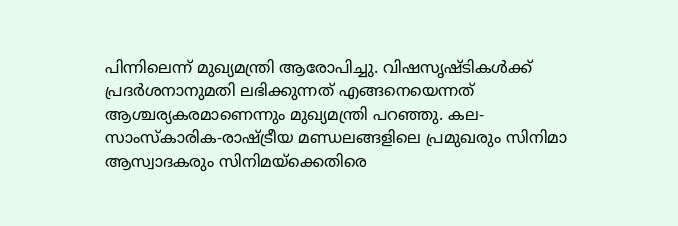പിന്നിലെന്ന് മുഖ്യമന്ത്രി ആരോപിച്ചു. വിഷസൃഷ്ടികൾക്ക് പ്രദർശനാനുമതി ലഭിക്കുന്നത് എങ്ങനെയെന്നത് ആശ്ചര്യകരമാണെന്നും മുഖ്യമന്ത്രി പറ‍ഞ്ഞു. കല-സാംസ്കാരിക-രാഷ്ട്രീയ മണ്ഡലങ്ങളിലെ പ്രമുഖരും സിനിമാ ആസ്വാദകരും സിനിമയ്‌ക്കെതിരെ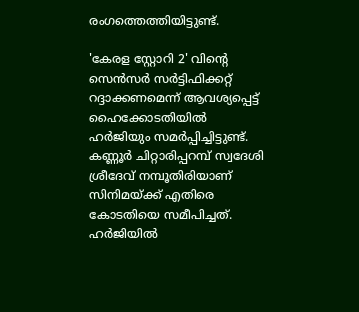രംഗത്തെത്തിയിട്ടുണ്ട്.

'കേരള സ്റ്റോറി 2' വിന്റെ സെന്‍സര്‍ സര്‍ട്ടിഫിക്കറ്റ് റദ്ദാക്കണമെന്ന് ആവശ്യപ്പെട്ട് ഹൈക്കോടതിയില്‍ ഹര്‍ജിയും സമർപ്പിച്ചിട്ടുണ്ട്. കണ്ണൂര്‍ ചിറ്റാരിപ്പറമ്പ് സ്വദേശി ശ്രീദേവ് നമ്പൂതിരിയാണ് സിനിമയ്ക്ക് എതിരെ കോടതിയെ സമീപിച്ചത്. ഹര്‍ജിയില്‍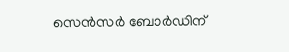സെന്‍സര്‍ ബോര്‍ഡിന്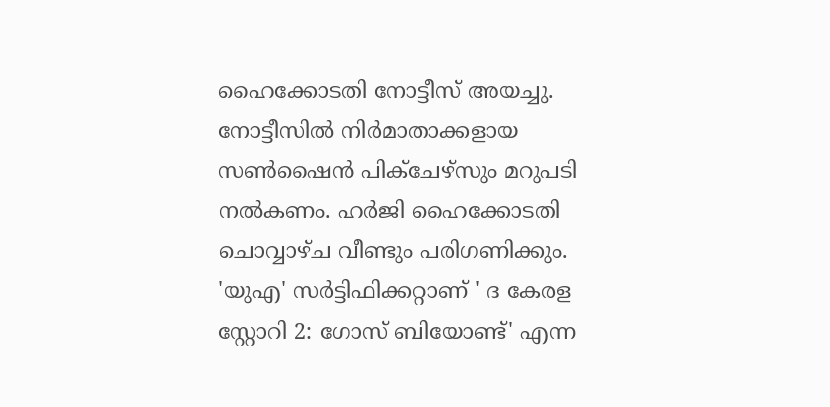ഹൈക്കോടതി നോട്ടീസ് അയച്ചു. നോട്ടീസിൽ നിര്‍മാതാക്കളായ സണ്‍ഷൈന്‍ പിക്‌ചേഴ്‌സും മറുപടി നല്‍കണം. ഹര്‍ജി ഹൈക്കോടതി ചൊവ്വാഴ്ച വീണ്ടും പരിഗണിക്കും. 'യുഎ' സർട്ടിഫിക്കറ്റാണ് ' ദ കേരള സ്റ്റോറി 2: ഗോസ് ബിയോണ്ട്' എന്ന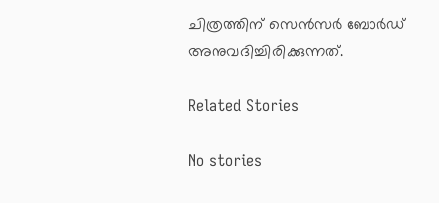ചിത്രത്തിന് സെൻസർ ബോർഡ് അനുവദിച്ചിരിക്കുന്നത്.

Related Stories

No stories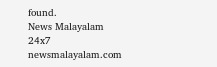found.
News Malayalam 24x7
newsmalayalam.com